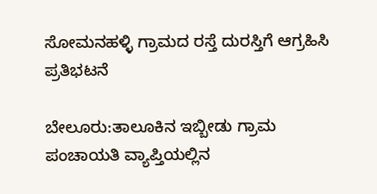ಸೋಮನಹಳ್ಳಿ ಗ್ರಾಮದ ರಸ್ತೆ ದುರಸ್ತಿಗೆ ಆಗ್ರಹಿಸಿ ಪ್ರತಿಭಟನೆ

ಬೇಲೂರು:ತಾಲೂಕಿನ ಇಬ್ಬೀಡು ಗ್ರಾಮ ಪಂಚಾಯತಿ ವ್ಯಾಪ್ತಿಯಲ್ಲಿನ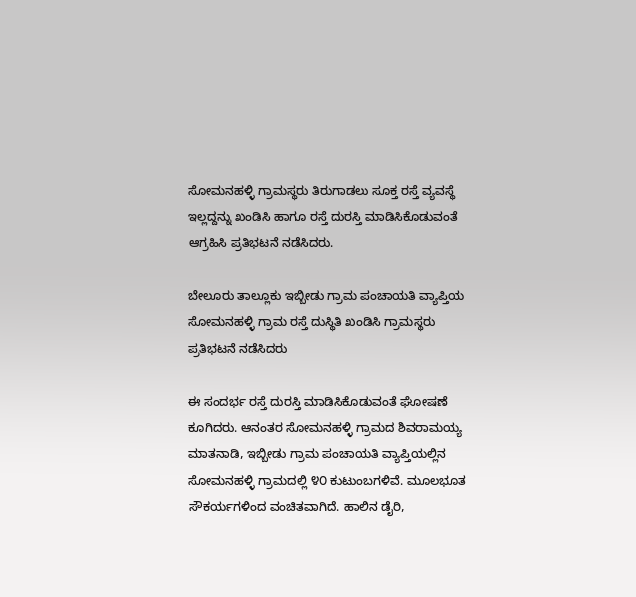ಸೋಮನಹಳ್ಳಿ ಗ್ರಾಮಸ್ಥರು ತಿರುಗಾಡಲು ಸೂಕ್ತ ರಸ್ತೆ ವ್ಯವಸ್ಥೆ ಇಲ್ಲದ್ದನ್ನು ಖಂಡಿಸಿ ಹಾಗೂ ರಸ್ತೆ ದುರಸ್ತಿ ಮಾಡಿಸಿಕೊಡುವಂತೆ ಆಗ್ರಹಿಸಿ ಪ್ರತಿಭಟನೆ ನಡೆಸಿದರು.

ಬೇಲೂರು ತಾಲ್ಲೂಕು ಇಬ್ಬೀಡು ಗ್ರಾಮ ಪಂಚಾಯತಿ ವ್ಯಾಪ್ತಿಯ ಸೋಮನಹಳ್ಳಿ ಗ್ರಾಮ ರಸ್ತೆ ದುಸ್ಥಿತಿ ಖಂಡಿಸಿ ಗ್ರಾಮಸ್ಥರು ಪ್ರತಿಭಟನೆ ನಡೆಸಿದರು

ಈ ಸಂದರ್ಭ ರಸ್ತೆ ದುರಸ್ತಿ ಮಾಡಿಸಿಕೊಡುವಂತೆ ಘೋಷಣೆ ಕೂಗಿದರು. ಆನಂತರ ಸೋಮನಹಳ್ಳಿ ಗ್ರಾಮದ ಶಿವರಾಮಯ್ಯ ಮಾತನಾಡಿ, ಇಬ್ಬೀಡು ಗ್ರಾಮ ಪಂಚಾಯತಿ ವ್ಯಾಪ್ತಿಯಲ್ಲಿನ ಸೋಮನಹಳ್ಳಿ ಗ್ರಾಮದಲ್ಲಿ ೪೦ ಕುಟುಂಬಗಳಿವೆ. ಮೂಲಭೂತ ಸೌಕರ್ಯಗಳಿಂದ ವಂಚಿತವಾಗಿದೆ. ಹಾಲಿನ ಡೈರಿ,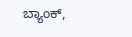ಬ್ಯಾಂಕ್,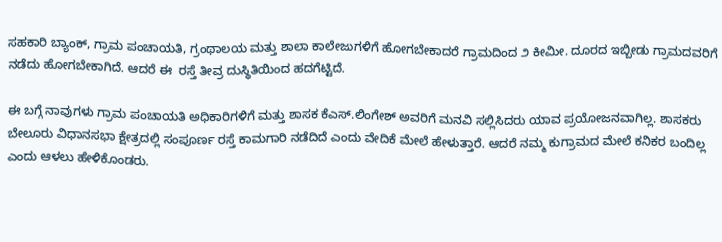ಸಹಕಾರಿ ಬ್ಯಾಂಕ್, ಗ್ರಾಮ ಪಂಚಾಯತಿ, ಗ್ರಂಥಾಲಯ ಮತ್ತು ಶಾಲಾ ಕಾಲೇಜುಗಳಿಗೆ ಹೋಗಬೇಕಾದರೆ ಗ್ರಾಮದಿಂದ ೨ ಕೀಮೀ. ದೂರದ ಇಬ್ಬೀಡು ಗ್ರಾಮದವರಿಗೆ ನಡೆದು ಹೋಗಬೇಕಾಗಿದೆ. ಆದರೆ ಈ  ರಸ್ತೆ ತೀವ್ರ ದುಸ್ಥಿತಿಯಿಂದ ಹದಗೆಟ್ಟಿದೆ.

ಈ ಬಗ್ಗೆ ನಾವುಗಳು ಗ್ರಾಮ ಪಂಚಾಯತಿ ಅಧಿಕಾರಿಗಳಿಗೆ ಮತ್ತು ಶಾಸಕ ಕೆಎಸ್.ಲಿಂಗೇಶ್ ಅವರಿಗೆ ಮನವಿ ಸಲ್ಲಿಸಿದರು ಯಾವ ಪ್ರಯೋಜನವಾಗಿಲ್ಲ. ಶಾಸಕರು ಬೇಲೂರು ವಿಧಾನಸಭಾ ಕ್ಷೇತ್ರದಲ್ಲಿ ಸಂಪೂರ್ಣ ರಸ್ತೆ ಕಾಮಗಾರಿ ನಡೆದಿದೆ ಎಂದು ವೇದಿಕೆ ಮೇಲೆ ಹೇಳುತ್ತಾರೆ. ಆದರೆ ನಮ್ಮ ಕುಗ್ರಾಮದ ಮೇಲೆ ಕನಿಕರ ಬಂದಿಲ್ಲ ಎಂದು ಆಳಲು ಹೇಳಿಕೊಂಡರು.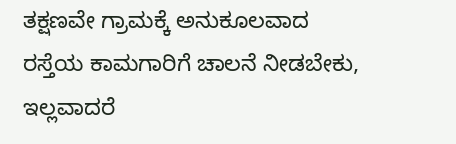ತಕ್ಷಣವೇ ಗ್ರಾಮಕ್ಕೆ ಅನುಕೂಲವಾದ ರಸ್ತೆಯ ಕಾಮಗಾರಿಗೆ ಚಾಲನೆ ನೀಡಬೇಕು, ಇಲ್ಲವಾದರೆ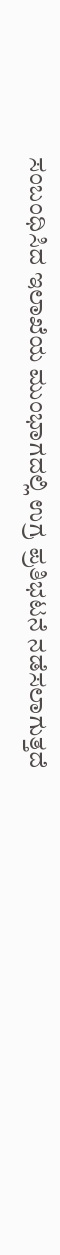ಸಂಬಂಧಿಸಿದ ಇಲಾಖೆಯ ಮುಂಭಾಗದಲ್ಲಿ ಉಗ್ರ ಪ್ರತಿಭಟನೆ ನಡೆಸಲಾಗುತ್ತದೆ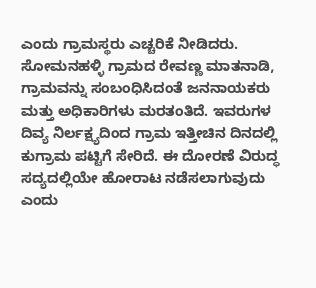ಎಂದು ಗ್ರಾಮಸ್ಥರು ಎಚ್ಚರಿಕೆ ನೀಡಿದರು. ಸೋಮನಹಳ್ಳಿ ಗ್ರಾಮದ ರೇವಣ್ಣ ಮಾತನಾಡಿ, ಗ್ರಾಮವನ್ನು ಸಂಬಂಧಿಸಿದಂತೆ ಜನನಾಯಕರು ಮತ್ತು ಅಧಿಕಾರಿಗಳು ಮರತಂತಿದೆ. ಇವರುಗಳ ದಿವ್ಯ ನಿರ್ಲಕ್ಷ್ಯದಿಂದ ಗ್ರಾಮ ಇತ್ತೀಚಿನ ದಿನದಲ್ಲಿ ಕುಗ್ರಾಮ ಪಟ್ಟಿಗೆ ಸೇರಿದೆ. ಈ ದೋರಣೆ ವಿರುದ್ಧ ಸದ್ಯದಲ್ಲಿಯೇ ಹೋರಾಟ ನಡೆಸಲಾಗುವುದು ಎಂದು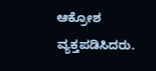ಆಕ್ರೋಶ ವ್ಯಕ್ತಪಡಿಸಿದರು.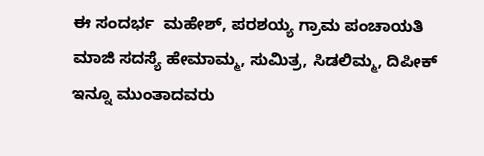ಈ ಸಂದರ್ಭ  ಮಹೇಶ್, ಪರಶಯ್ಯ ಗ್ರಾಮ ಪಂಚಾಯತಿ ಮಾಜಿ ಸದಸ್ಯೆ ಹೇಮಾಮ್ಮ, ಸುಮಿತ್ರ, ಸಿಡಲಿಮ್ಮ, ದಿಪೀಕ್ ಇನ್ನೂ ಮುಂತಾದವರು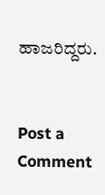ಹಾಜರಿದ್ದರು.


Post a Comment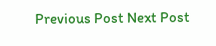Previous Post Next Post